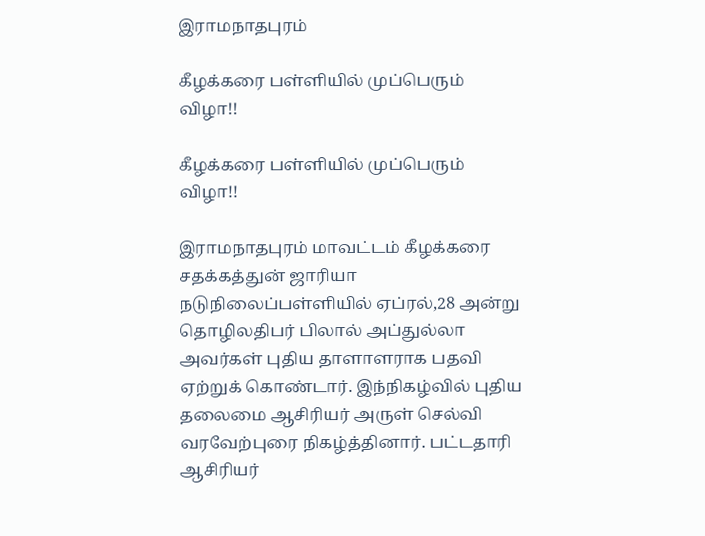இராமநாதபுரம்

கீழக்கரை பள்ளியில் முப்பெரும் விழா!!

கீழக்கரை பள்ளியில் முப்பெரும் விழா!!

இராமநாதபுரம் மாவட்டம் கீழக்கரை சதக்கத்துன் ஜாரியா நடுநிலைப்பள்ளியில் ஏப்ரல்,28 அன்று தொழிலதிபர் பிலால் அப்துல்லா அவர்கள் புதிய தாளாளராக பதவி ஏற்றுக் கொண்டார். இந்நிகழ்வில் புதிய தலைமை ஆசிரியர் அருள் செல்வி வரவேற்புரை நிகழ்த்தினார். பட்டதாரி ஆசிரியர்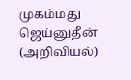முகம்மது ஜெய்னுதீன் (அறிவியல்)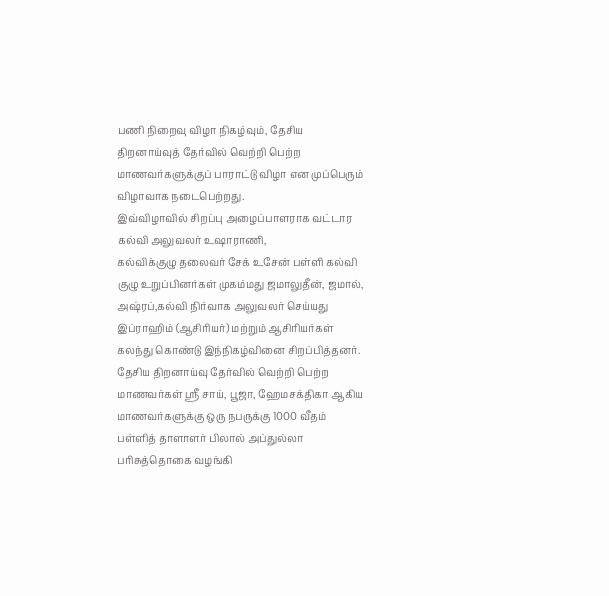பணி நிறைவு விழா நிகழ்வும், தேசிய திறனாய்வுத் தேர்வில் வெற்றி பெற்ற மாணவர்களுக்குப் பாராட்டு விழா என முப்பெரும் விழாவாக நடைபெற்றது.
இவ்விழாவில் சிறப்பு அழைப்பாளராக வட்டார கல்வி அலுவலர் உஷாராணி,
கல்விக்குழு தலைவர் சேக் உசேன் பள்ளி கல்வி குழு உறுப்பினர்கள் முகம்மது ஜமாலுதீன், ஜமால், அஷ்ரப்,கல்வி நிர்வாக அலுவலர் செய்யது இப்ராஹிம் (ஆசிரியர்) மற்றும் ஆசிரியர்கள் கலந்து கொண்டு இந்நிகழ்வினை சிறப்பித்தனர்.
தேசிய திறனாய்வு தேர்வில் வெற்றி பெற்ற மாணவர்கள் ஶ்ரீ சாய், பூஜா, ஹேமசக்திகா ஆகிய மாணவர்களுக்கு ஒரு நபருக்கு 1000 வீதம் பள்ளித் தாளாளர் பிலால் அப்துல்லா பரிசுத்தொகை வழங்கி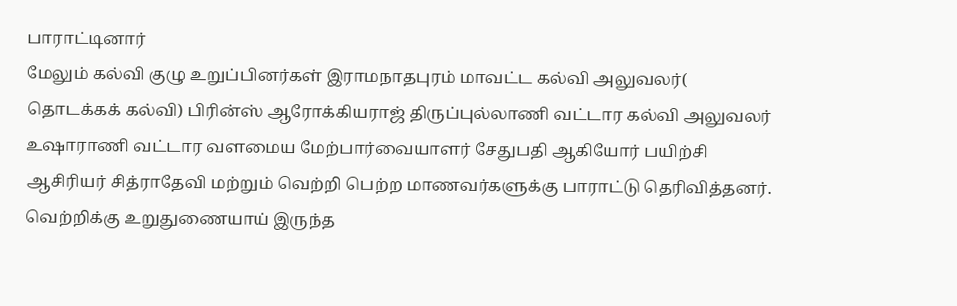பாராட்டினார்
மேலும் கல்வி குழு உறுப்பினர்கள் இராமநாதபுரம் மாவட்ட கல்வி அலுவலர்( தொடக்கக் கல்வி) பிரின்ஸ் ஆரோக்கியராஜ் திருப்புல்லாணி வட்டார கல்வி அலுவலர் உஷாராணி வட்டார வளமைய மேற்பார்வையாளர் சேதுபதி ஆகியோர் பயிற்சி ஆசிரியர் சித்ராதேவி மற்றும் வெற்றி பெற்ற மாணவர்களுக்கு பாராட்டு தெரிவித்தனர்.
வெற்றிக்கு உறுதுணையாய் இருந்த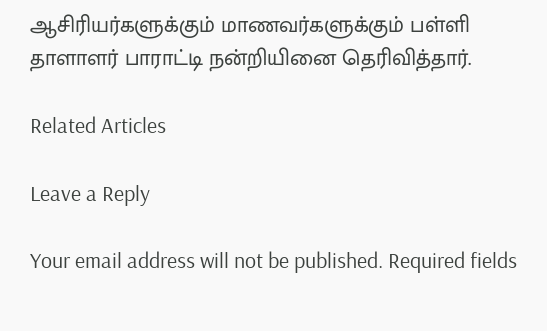ஆசிரியர்களுக்கும் மாணவர்களுக்கும் பள்ளி தாளாளர் பாராட்டி நன்றியினை தெரிவித்தார்.

Related Articles

Leave a Reply

Your email address will not be published. Required fields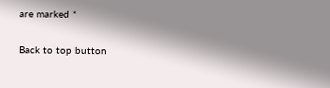are marked *

Back to top button